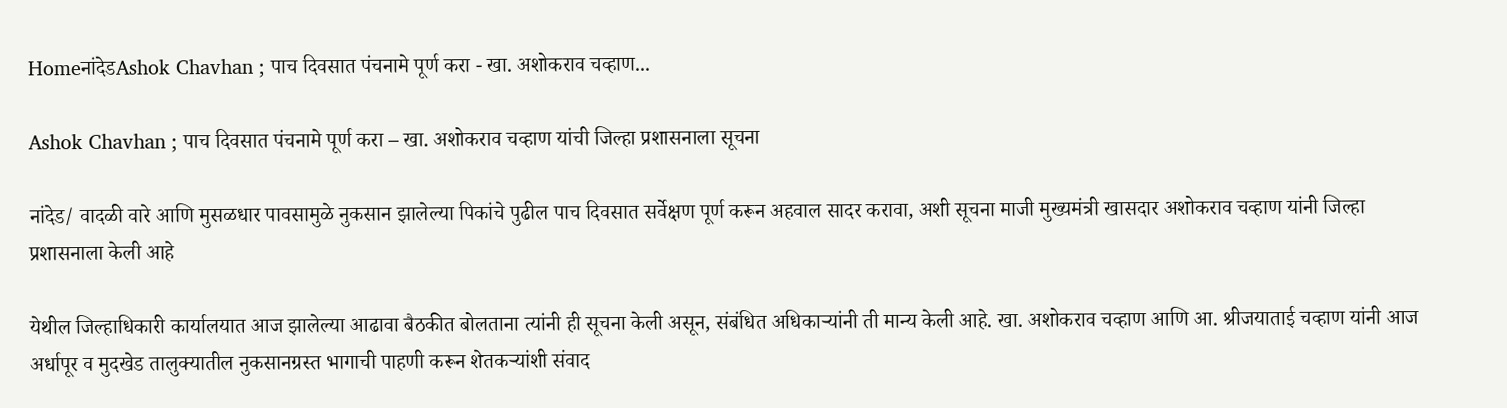HomeनांदेडAshok Chavhan ; पाच दिवसात पंचनामे पूर्ण करा - खा. अशोकराव चव्हाण...

Ashok Chavhan ; पाच दिवसात पंचनामे पूर्ण करा – खा. अशोकराव चव्हाण यांची जिल्हा प्रशासनाला सूचना

नांदेड/ वादळी वारे आणि मुसळधार पावसामुळे नुकसान झालेल्या पिकांचे पुढील पाच दिवसात सर्वेक्षण पूर्ण करून अहवाल सादर करावा, अशी सूचना माजी मुख्यमंत्री खासदार अशोकराव चव्हाण यांनी जिल्हा प्रशासनाला केली आहे

येथील जिल्हाधिकारी कार्यालयात आज झालेल्या आढावा बैठकीत बोलताना त्यांनी ही सूचना केली असून, संबंधित अधिकाऱ्यांनी ती मान्य केली आहे. खा. अशोकराव चव्हाण आणि आ. श्रीजयाताई चव्हाण यांनी आज अर्धापूर व मुदखेड तालुक्यातील नुकसानग्रस्त भागाची पाहणी करून शेतकऱ्यांशी संवाद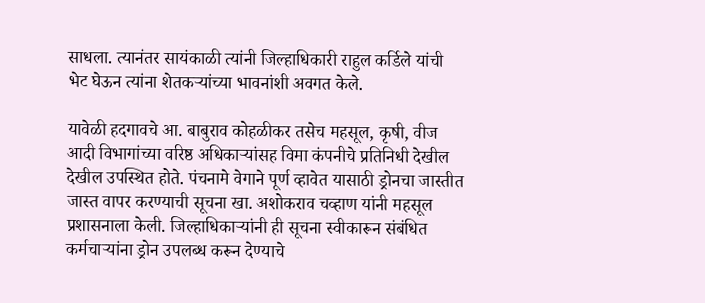साधला. त्यानंतर सायंकाळी त्यांनी जिल्हाधिकारी राहुल कर्डिले यांची भेट घेऊन त्यांना शेतकऱ्यांच्या भावनांशी अवगत केले.

यावेळी हदगावचे आ. बाबुराव कोहळीकर तसेच महसूल, कृषी, वीज आदी विभागांच्या वरिष्ठ अधिकाऱ्यांसह विमा कंपनीचे प्रतिनिधी देखील देखील उपस्थित होते. पंचनामे वेगाने पूर्ण व्हावेत यासाठी ड्रोनचा जास्तीत जास्त वापर करण्याची सूचना खा. अशोकराव चव्हाण यांनी महसूल प्रशासनाला केली. जिल्हाधिकाऱ्यांनी ही सूचना स्वीकारून संबंधित कर्मचाऱ्यांना ड्रोन उपलब्ध करून देण्याचे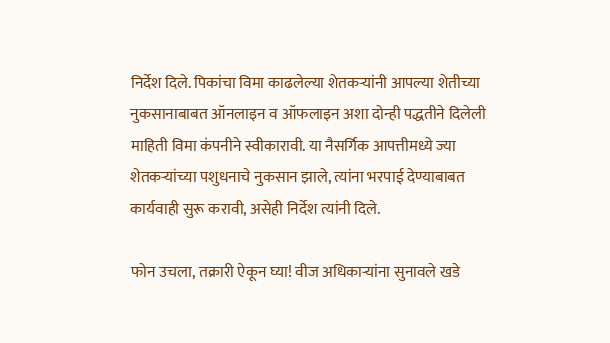निर्देश दिले. पिकांचा विमा काढलेल्या शेतकऱ्यांनी आपल्या शेतीच्या नुकसानाबाबत ऑनलाइन व ऑफलाइन अशा दोन्ही पद्धतीने दिलेली माहिती विमा कंपनीने स्वीकारावी. या नैसर्गिक आपत्तीमध्ये ज्या शेतकऱ्यांच्या पशुधनाचे नुकसान झाले, त्यांना भरपाई देण्याबाबत कार्यवाही सुरू करावी, असेही निर्देश त्यांनी दिले.

फोन उचला, तक्रारी ऐकून घ्या! वीज अधिकार्‍यांना सुनावले खडे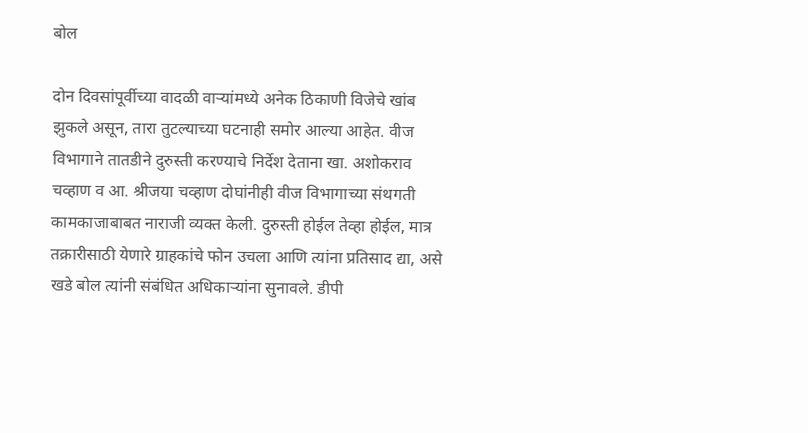बोल

दोन दिवसांपूर्वीच्या वादळी वाऱ्यांमध्ये अनेक ठिकाणी विजेचे खांब झुकले असून, तारा तुटल्याच्या घटनाही समोर आल्या आहेत. वीज विभागाने तातडीने दुरुस्ती करण्याचे निर्देश देताना खा. अशोकराव चव्हाण व आ. श्रीजया चव्हाण दोघांनीही वीज विभागाच्या संथगती कामकाजाबाबत नाराजी व्यक्त केली. दुरुस्ती होईल तेव्हा होईल, मात्र तक्रारीसाठी येणारे ग्राहकांचे फोन उचला आणि त्यांना प्रतिसाद द्या, असे खडे बोल त्यांनी संबंधित अधिकाऱ्यांना सुनावले. डीपी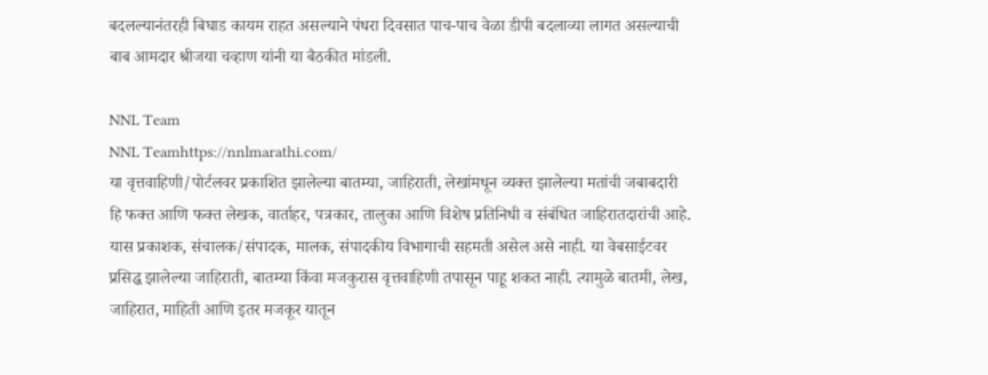बदलल्यानंतरही बिघाड कायम राहत असल्याने पंधरा दिवसात पाच-पाच वेळा डीपी बदलाव्या लागत असल्याची बाब आमदार श्रीजया चव्हाण यांनी या बैठकीत मांडली.

NNL Team
NNL Teamhttps://nnlmarathi.com/
या वृत्तवाहिणी/पोर्टलवर प्रकाशित झालेल्या बातम्या, जाहिराती, लेखांमधून व्यक्त झालेल्या मतांची जबाबदारी हि फक्त आणि फक्त लेखक, वार्ताहर, पत्रकार, तालुका आणि विशेष प्रतिनिधी व संबंधित जाहिरातदारांची आहे. यास प्रकाशक, संचालक/संपादक, मालक, संपादकीय विभागाची सहमती असेल असे नाही. या वेबसाईटवर प्रसिद्ध झालेल्या जाहिराती, बातम्या किंवा मजकुरास वृत्तवाहिणी तपासून पाहू शकत नाही. त्यामुळे बातमी, लेख, जाहिरात, माहिती आणि इतर मजकूर यातून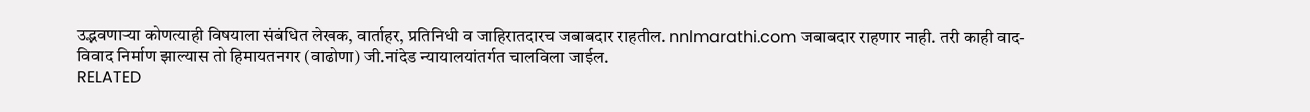उद्भवणाऱ्या कोणत्याही विषयाला संबंधित लेखक, वार्ताहर, प्रतिनिधी व जाहिरातदारच जबाबदार राहतील. nnlmarathi.com जबाबदार राहणार नाही. तरी काही वाद-विवाद निर्माण झाल्यास तो हिमायतनगर (वाढोणा) जी.नांदेड न्यायालयांतर्गत चालविला जाईल.
RELATED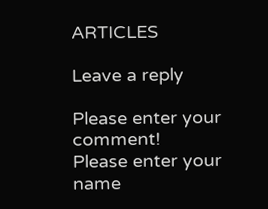ARTICLES

Leave a reply

Please enter your comment!
Please enter your name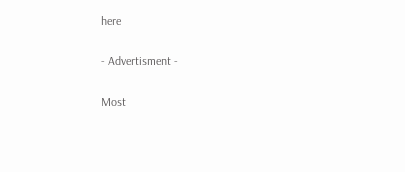here

- Advertisment -

Most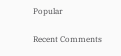Popular

Recent Comments